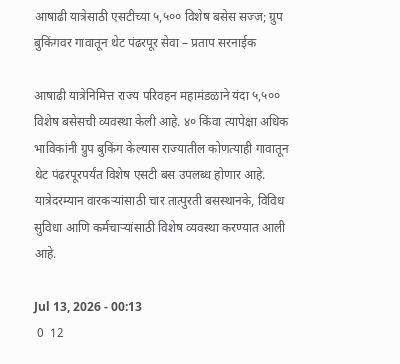आषाढी यात्रेसाठी एसटीच्या ५,५०० विशेष बसेस सज्ज; ग्रुप बुकिंगवर गावातून थेट पंढरपूर सेवा – प्रताप सरनाईक

आषाढी यात्रेनिमित्त राज्य परिवहन महामंडळाने यंदा ५,५०० विशेष बसेसची व्यवस्था केली आहे. ४० किंवा त्यापेक्षा अधिक भाविकांनी ग्रुप बुकिंग केल्यास राज्यातील कोणत्याही गावातून थेट पंढरपूरपर्यंत विशेष एसटी बस उपलब्ध होणार आहे. यात्रेदरम्यान वारकऱ्यांसाठी चार तात्पुरती बसस्थानके, विविध सुविधा आणि कर्मचाऱ्यांसाठी विशेष व्यवस्था करण्यात आली आहे.

Jul 13, 2026 - 00:13
 0  12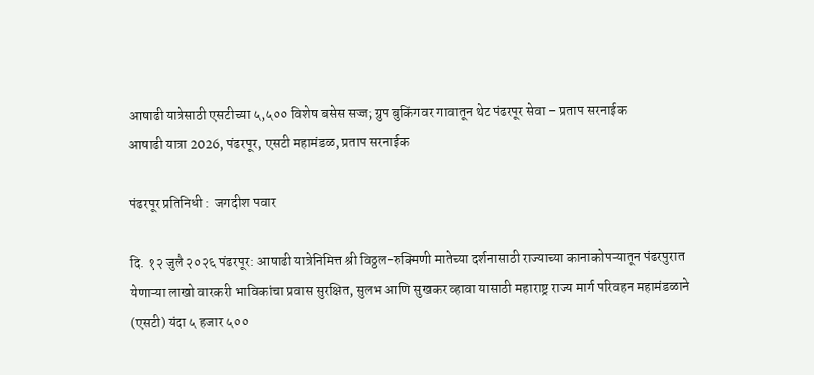आषाढी यात्रेसाठी एसटीच्या ५,५०० विशेष बसेस सज्ज; ग्रुप बुकिंगवर गावातून थेट पंढरपूर सेवा – प्रताप सरनाईक
आषाढी यात्रा 2026, पंढरपूर, एसटी महामंडळ, प्रताप सरनाईक

पंढरपूर प्रतिनिधी :  जगदीश पवार

दि. १२ जुलै २०२६ पंढरपूर: आषाढी यात्रेनिमित्त श्री विठ्ठल-रुक्मिणी मातेच्या दर्शनासाठी राज्याच्या कानाकोपऱ्यातून पंढरपुरात येणाऱ्या लाखो वारकरी भाविकांचा प्रवास सुरक्षित, सुलभ आणि सुखकर व्हावा यासाठी महाराष्ट्र राज्य मार्ग परिवहन महामंडळाने (एसटी) यंदा ५ हजार ५००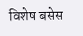विशेष बसेस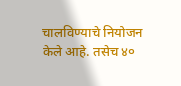चालविण्याचे नियोजन केले आहे. तसेच ४०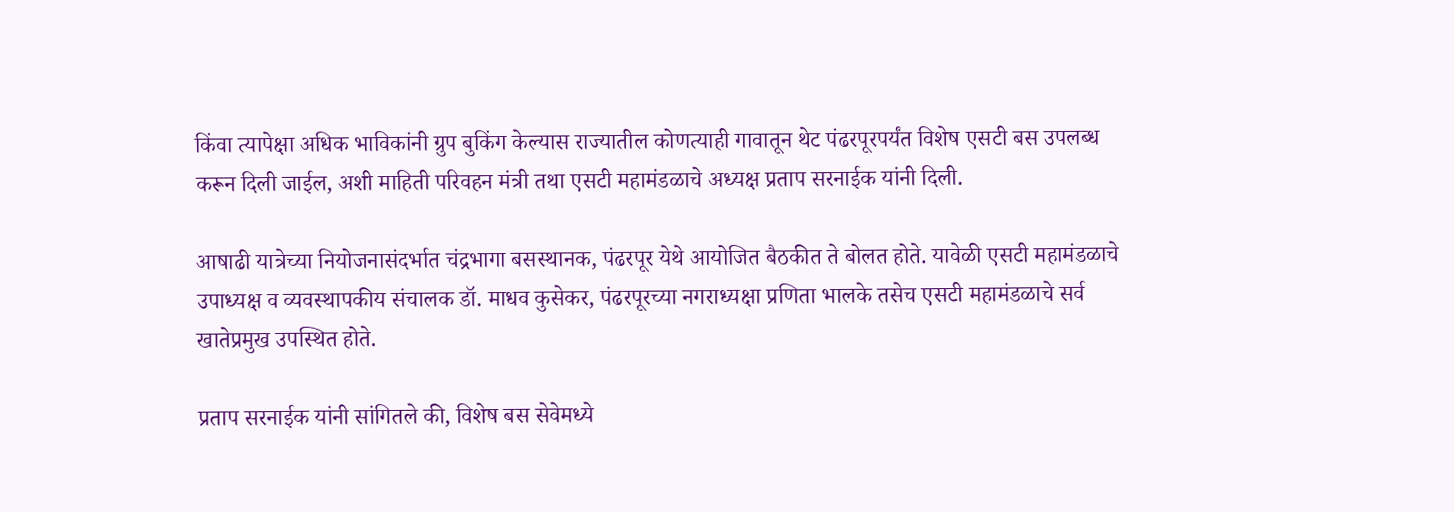किंवा त्यापेक्षा अधिक भाविकांनी ग्रुप बुकिंग केल्यास राज्यातील कोणत्याही गावातून थेट पंढरपूरपर्यंत विशेष एसटी बस उपलब्ध करून दिली जाईल, अशी माहिती परिवहन मंत्री तथा एसटी महामंडळाचे अध्यक्ष प्रताप सरनाईक यांनी दिली.

आषाढी यात्रेच्या नियोजनासंदर्भात चंद्रभागा बसस्थानक, पंढरपूर येथे आयोजित बैठकीत ते बोलत होते. यावेळी एसटी महामंडळाचे उपाध्यक्ष व व्यवस्थापकीय संचालक डॉ. माधव कुसेकर, पंढरपूरच्या नगराध्यक्षा प्रणिता भालके तसेच एसटी महामंडळाचे सर्व खातेप्रमुख उपस्थित होते.

प्रताप सरनाईक यांनी सांगितले की, विशेष बस सेवेमध्ये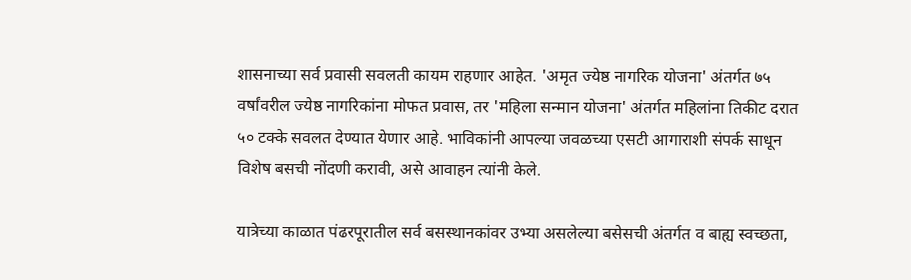शासनाच्या सर्व प्रवासी सवलती कायम राहणार आहेत. 'अमृत ज्येष्ठ नागरिक योजना' अंतर्गत ७५ वर्षांवरील ज्येष्ठ नागरिकांना मोफत प्रवास, तर 'महिला सन्मान योजना' अंतर्गत महिलांना तिकीट दरात ५० टक्के सवलत देण्यात येणार आहे. भाविकांनी आपल्या जवळच्या एसटी आगाराशी संपर्क साधून विशेष बसची नोंदणी करावी, असे आवाहन त्यांनी केले.

यात्रेच्या काळात पंढरपूरातील सर्व बसस्थानकांवर उभ्या असलेल्या बसेसची अंतर्गत व बाह्य स्वच्छता,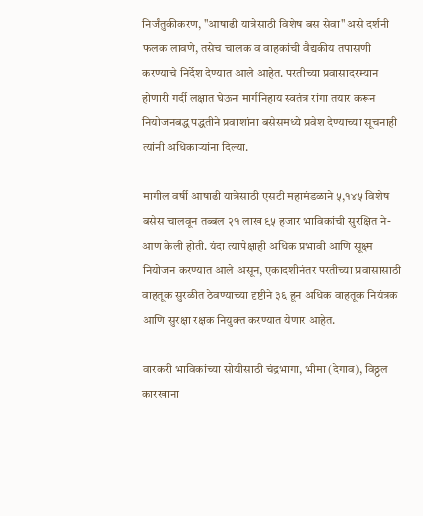निर्जंतुकीकरण, "आषाढी यात्रेसाठी विशेष बस सेवा" असे दर्शनी फलक लावणे, तसेच चालक व वाहकांची वैद्यकीय तपासणी करण्याचे निर्देश देण्यात आले आहेत. परतीच्या प्रवासादरम्यान होणारी गर्दी लक्षात घेऊन मार्गनिहाय स्वतंत्र रांगा तयार करून नियोजनबद्ध पद्धतीने प्रवाशांना बसेसमध्ये प्रवेश देण्याच्या सूचनाही त्यांनी अधिकाऱ्यांना दिल्या.

मागील वर्षी आषाढी यात्रेसाठी एसटी महामंडळाने ५,१४५ विशेष बसेस चालवून तब्बल २१ लाख ९५ हजार भाविकांची सुरक्षित ने-आण केली होती. यंदा त्यापेक्षाही अधिक प्रभावी आणि सूक्ष्म नियोजन करण्यात आले असून, एकादशीनंतर परतीच्या प्रवासासाठी वाहतूक सुरळीत ठेवण्याच्या दृष्टीने ३६ हून अधिक वाहतूक नियंत्रक आणि सुरक्षा रक्षक नियुक्त करण्यात येणार आहेत.

वारकरी भाविकांच्या सोयीसाठी चंद्रभागा, भीमा (देगाव), विठ्ठल कारखाना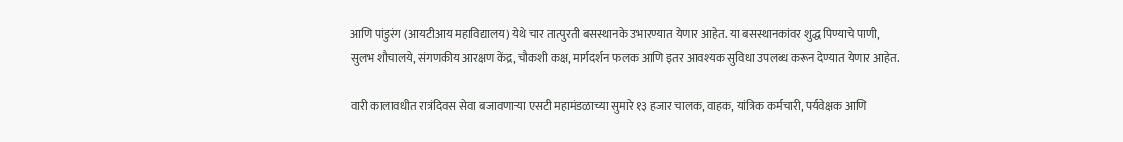आणि पांडुरंग (आयटीआय महाविद्यालय) येथे चार तात्पुरती बसस्थानके उभारण्यात येणार आहेत. या बसस्थानकांवर शुद्ध पिण्याचे पाणी, सुलभ शौचालये, संगणकीय आरक्षण केंद्र, चौकशी कक्ष, मार्गदर्शन फलक आणि इतर आवश्यक सुविधा उपलब्ध करून देण्यात येणार आहेत.

वारी कालावधीत रात्रंदिवस सेवा बजावणाऱ्या एसटी महामंडळाच्या सुमारे १३ हजार चालक, वाहक, यांत्रिक कर्मचारी, पर्यवेक्षक आणि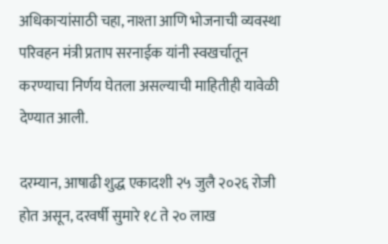अधिकाऱ्यांसाठी चहा, नाश्ता आणि भोजनाची व्यवस्था परिवहन मंत्री प्रताप सरनाईक यांनी स्वखर्चातून करण्याचा निर्णय घेतला असल्याची माहितीही यावेळी देण्यात आली.

दरम्यान, आषाढी शुद्ध एकादशी २५ जुलै २०२६ रोजी होत असून, दरवर्षी सुमारे १८ ते २० लाख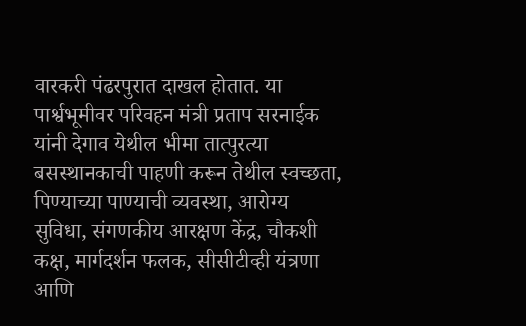वारकरी पंढरपुरात दाखल होतात. या पार्श्वभूमीवर परिवहन मंत्री प्रताप सरनाईक यांनी देगाव येथील भीमा तात्पुरत्या बसस्थानकाची पाहणी करून तेथील स्वच्छता, पिण्याच्या पाण्याची व्यवस्था, आरोग्य सुविधा, संगणकीय आरक्षण केंद्र, चौकशी कक्ष, मार्गदर्शन फलक, सीसीटीव्ही यंत्रणा आणि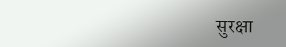सुरक्षा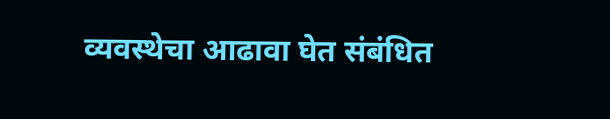व्यवस्थेचा आढावा घेत संबंधित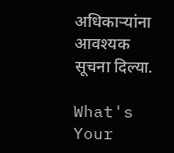अधिकाऱ्यांना आवश्यक सूचना दिल्या.

What's Your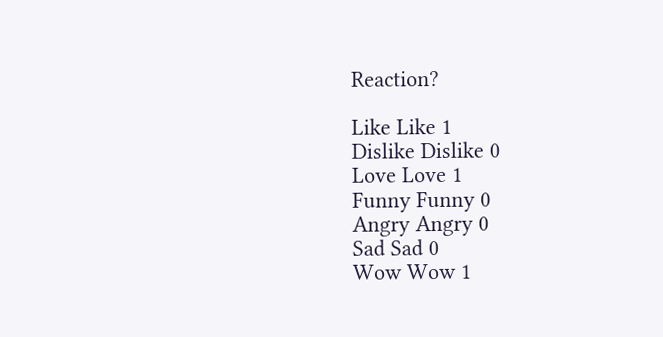Reaction?

Like Like 1
Dislike Dislike 0
Love Love 1
Funny Funny 0
Angry Angry 0
Sad Sad 0
Wow Wow 1